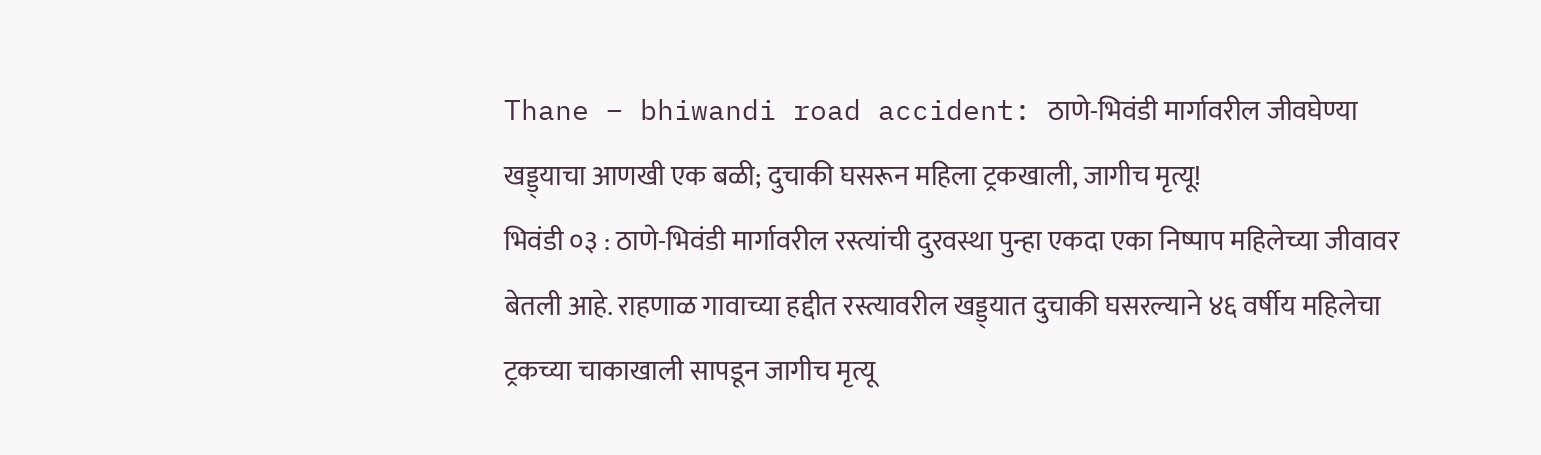Thane – bhiwandi road accident: ठाणे-भिवंडी मार्गावरील जीवघेण्या खड्ड्याचा आणखी एक बळी; दुचाकी घसरून महिला ट्रकखाली, जागीच मृत्यू!
भिवंडी ०३ : ठाणे-भिवंडी मार्गावरील रस्त्यांची दुरवस्था पुन्हा एकदा एका निष्पाप महिलेच्या जीवावर बेतली आहे. राहणाळ गावाच्या हद्दीत रस्त्यावरील खड्ड्यात दुचाकी घसरल्याने ४६ वर्षीय महिलेचा ट्रकच्या चाकाखाली सापडून जागीच मृत्यू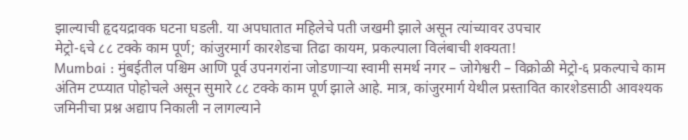झाल्याची हृदयद्रावक घटना घडली. या अपघातात महिलेचे पती जखमी झाले असून त्यांच्यावर उपचार
मेट्रो-६चे ८८ टक्के काम पूर्ण; कांजुरमार्ग कारशेडचा तिढा कायम, प्रकल्पाला विलंबाची शक्यता!
Mumbai : मुंबईतील पश्चिम आणि पूर्व उपनगरांना जोडणाऱ्या स्वामी समर्थ नगर – जोगेश्वरी – विक्रोळी मेट्रो-६ प्रकल्पाचे काम अंतिम टप्प्यात पोहोचले असून सुमारे ८८ टक्के काम पूर्ण झाले आहे. मात्र, कांजुरमार्ग येथील प्रस्तावित कारशेडसाठी आवश्यक जमिनीचा प्रश्न अद्याप निकाली न लागल्याने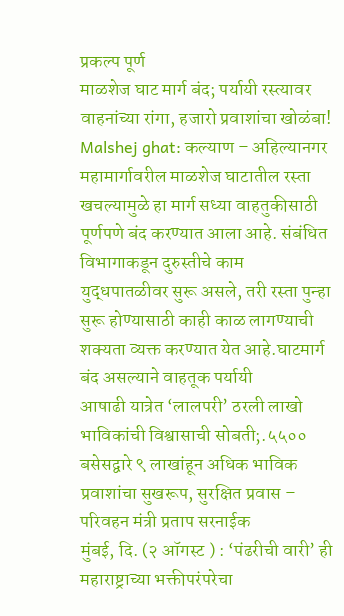प्रकल्प पूर्ण
माळशेज घाट मार्ग बंद; पर्यायी रस्त्यावर वाहनांच्या रांगा, हजारो प्रवाशांचा खोळंबा!
Malshej ghat: कल्याण – अहिल्यानगर महामार्गावरील माळशेज घाटातील रस्ता खचल्यामुळे हा मार्ग सध्या वाहतुकीसाठी पूर्णपणे बंद करण्यात आला आहे. संबंधित विभागाकडून दुरुस्तीचे काम युद्धपातळीवर सुरू असले, तरी रस्ता पुन्हा सुरू होण्यासाठी काही काळ लागण्याची शक्यता व्यक्त करण्यात येत आहे.घाटमार्ग बंद असल्याने वाहतूक पर्यायी
आषाढी यात्रेत ‘लालपरी’ ठरली लाखो भाविकांची विश्वासाची सोबती;.५५०० बसेसद्वारे ९ लाखांहून अधिक भाविक प्रवाशांचा सुखरूप, सुरक्षित प्रवास – परिवहन मंत्री प्रताप सरनाईक
मुंबई, दि. (२ ऑगस्ट ) : ‘पंढरीची वारी’ ही महाराष्ट्राच्या भक्तीपरंपरेचा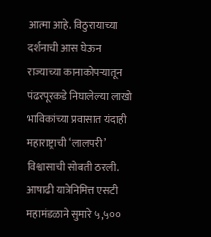आत्मा आहे. विठुरायाच्या दर्शनाची आस घेऊन राज्याच्या कानाकोपऱ्यातून पंढरपूरकडे निघालेल्या लाखो भाविकांच्या प्रवासात यंदाही महाराष्ट्राची ‘लालपरी’ विश्वासाची सोबती ठरली. आषाढी यात्रेनिमित्त एसटी महामंडळाने सुमारे ५,५००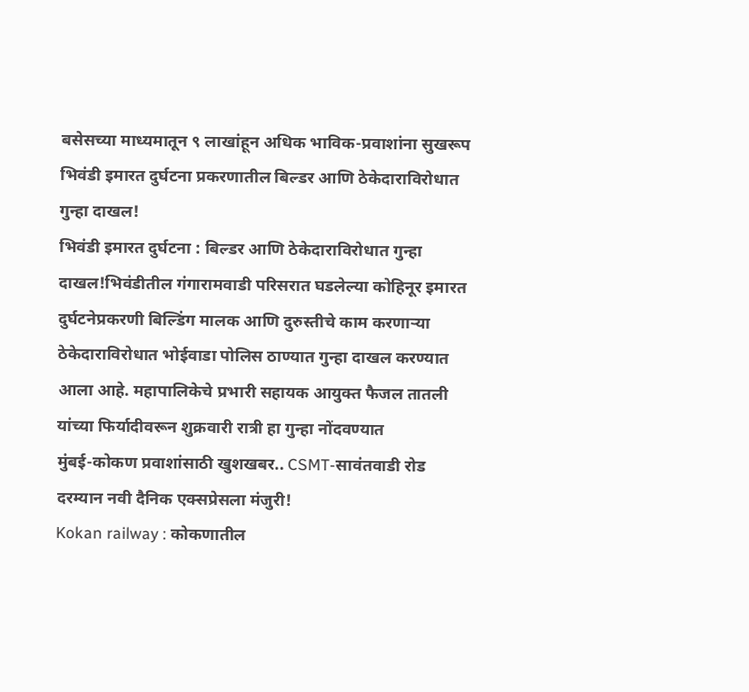बसेसच्या माध्यमातून ९ लाखांहून अधिक भाविक-प्रवाशांना सुखरूप
भिवंडी इमारत दुर्घटना प्रकरणातील बिल्डर आणि ठेकेदाराविरोधात गुन्हा दाखल!
भिवंडी इमारत दुर्घटना : बिल्डर आणि ठेकेदाराविरोधात गुन्हा दाखल!भिवंडीतील गंगारामवाडी परिसरात घडलेल्या कोहिनूर इमारत दुर्घटनेप्रकरणी बिल्डिंग मालक आणि दुरुस्तीचे काम करणाऱ्या ठेकेदाराविरोधात भोईवाडा पोलिस ठाण्यात गुन्हा दाखल करण्यात आला आहे. महापालिकेचे प्रभारी सहायक आयुक्त फैजल तातली यांच्या फिर्यादीवरून शुक्रवारी रात्री हा गुन्हा नोंदवण्यात
मुंबई-कोकण प्रवाशांसाठी खुशखबर.. CSMT-सावंतवाडी रोड दरम्यान नवी दैनिक एक्सप्रेसला मंजुरी!
Kokan railway : कोकणातील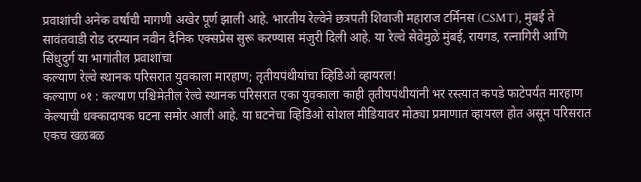प्रवाशांची अनेक वर्षांची मागणी अखेर पूर्ण झाली आहे. भारतीय रेल्वेने छत्रपती शिवाजी महाराज टर्मिनस (CSMT), मुंबई ते सावंतवाडी रोड दरम्यान नवीन दैनिक एक्सप्रेस सुरू करण्यास मंजुरी दिली आहे. या रेल्वे सेवेमुळे मुंबई, रायगड, रत्नागिरी आणि सिंधुदुर्ग या भागांतील प्रवाशांचा
कल्याण रेल्वे स्थानक परिसरात युवकाला मारहाण; तृतीयपंथीयांचा व्हिडिओ व्हायरल!
कल्याण ०१ : कल्याण पश्चिमेतील रेल्वे स्थानक परिसरात एका युवकाला काही तृतीयपंथीयांनी भर रस्त्यात कपडे फाटेपर्यंत मारहाण केल्याची धक्कादायक घटना समोर आली आहे. या घटनेचा व्हिडिओ सोशल मीडियावर मोठ्या प्रमाणात व्हायरल होत असून परिसरात एकच खळबळ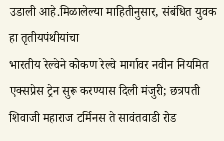उडाली आहे.मिळालेल्या माहितीनुसार, संबंधित युवक हा तृतीयपंथीयांचा
भारतीय रेल्वेने कोकण रेल्वे मार्गावर नवीन नियमित एक्सप्रेस ट्रेन सुरू करण्यास दिली मंजुरी; छत्रपती शिवाजी महाराज टर्मिनस ते सावंतवाडी रोड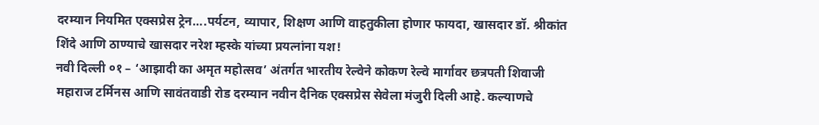दरम्यान नियमित एक्सप्रेस ट्रेन….पर्यटन, व्यापार, शिक्षण आणि वाहतुकीला होणार फायदा, खासदार डॉ. श्रीकांत शिंदे आणि ठाण्याचे खासदार नरेश म्हस्के यांच्या प्रयत्नांना यश!
नवी दिल्ली ०१ – ‘आझादी का अमृत महोत्सव’ अंतर्गत भारतीय रेल्वेने कोकण रेल्वे मार्गावर छत्रपती शिवाजी महाराज टर्मिनस आणि सावंतवाडी रोड दरम्यान नवीन दैनिक एक्सप्रेस सेवेला मंजुरी दिली आहे. कल्याणचे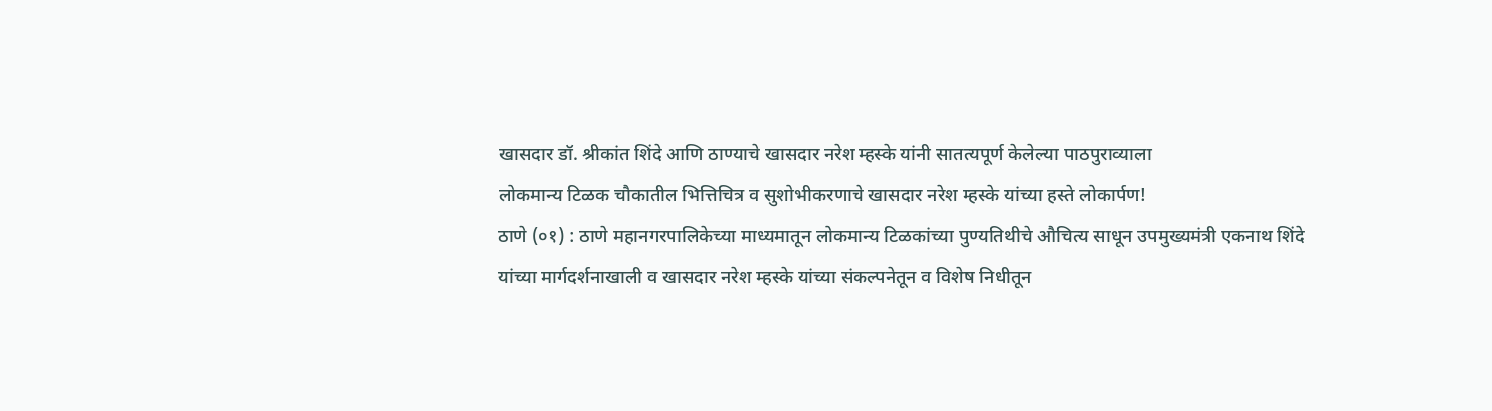खासदार डॉ. श्रीकांत शिंदे आणि ठाण्याचे खासदार नरेश म्हस्के यांनी सातत्यपूर्ण केलेल्या पाठपुराव्याला
लोकमान्य टिळक चौकातील भित्तिचित्र व सुशोभीकरणाचे खासदार नरेश म्हस्के यांच्या हस्ते लोकार्पण!
ठाणे (०१) : ठाणे महानगरपालिकेच्या माध्यमातून लोकमान्य टिळकांच्या पुण्यतिथीचे औचित्य साधून उपमुख्यमंत्री एकनाथ शिंदे यांच्या मार्गदर्शनाखाली व खासदार नरेश म्हस्के यांच्या संकल्पनेतून व विशेष निधीतून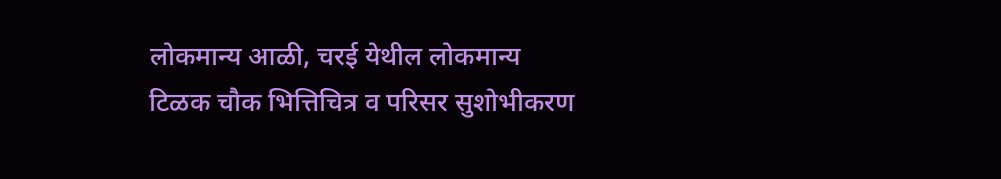लोकमान्य आळी, चरई येथील लोकमान्य टिळक चौक भित्तिचित्र व परिसर सुशोभीकरण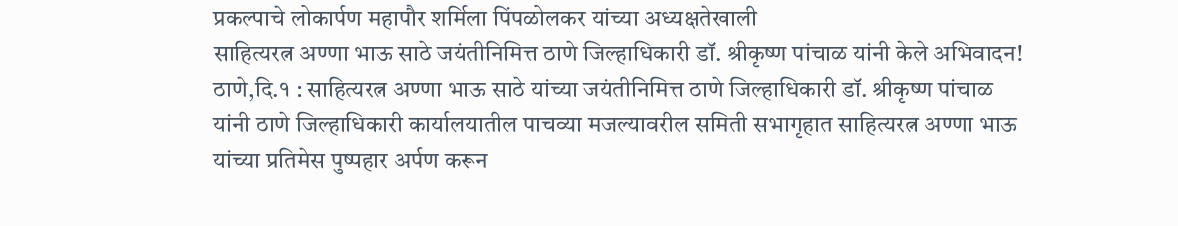प्रकल्पाचे लोकार्पण महापौर शर्मिला पिंपळोलकर यांच्या अध्यक्षतेखाली
साहित्यरत्न अण्णा भाऊ साठे जयंतीनिमित्त ठाणे जिल्हाधिकारी डॉ. श्रीकृष्ण पांचाळ यांनी केले अभिवादन!
ठाणे,दि.१ : साहित्यरत्न अण्णा भाऊ साठे यांच्या जयंतीनिमित्त ठाणे जिल्हाधिकारी डॉ. श्रीकृष्ण पांचाळ यांनी ठाणे जिल्हाधिकारी कार्यालयातील पाचव्या मजल्यावरील समिती सभागृहात साहित्यरत्न अण्णा भाऊ यांच्या प्रतिमेस पुष्पहार अर्पण करून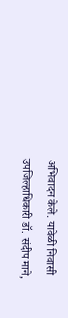अभिवादन केले. यावेळी निवासी उपजिल्हाधिकारी डॉ. संदीप माने,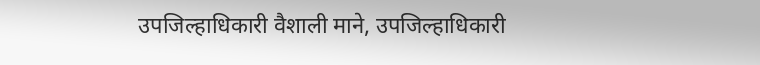उपजिल्हाधिकारी वैशाली माने, उपजिल्हाधिकारी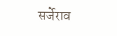सर्जेराव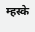म्हस्के